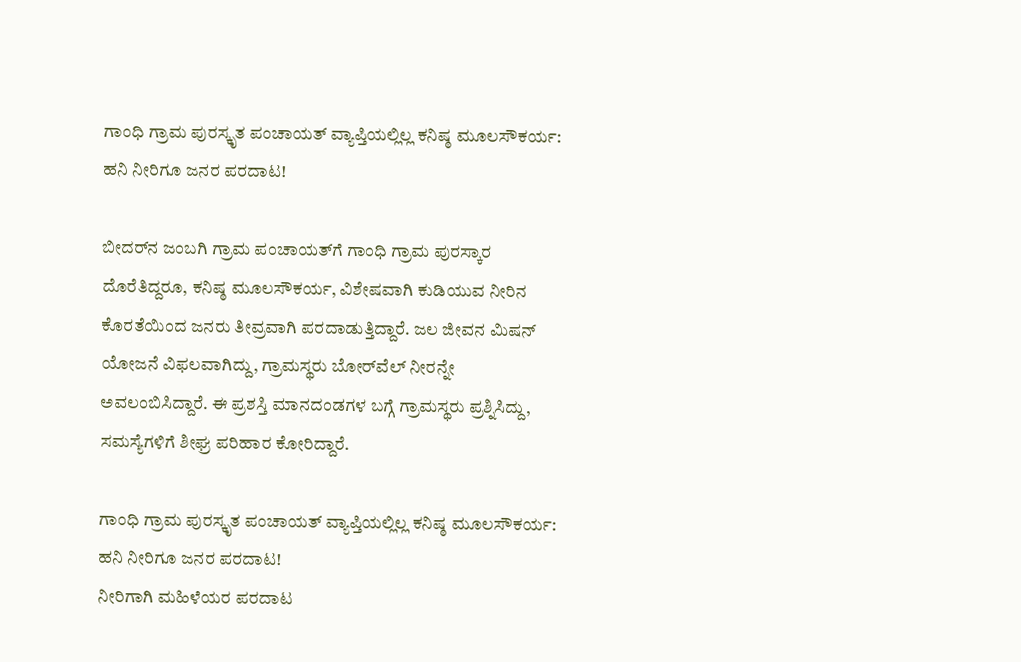ಗಾಂಧಿ ಗ್ರಾಮ ಪುರಸ್ಕೃತ ಪಂಚಾಯತ್ ವ್ಯಾಪ್ತಿಯಲ್ಲಿಲ್ಲ ಕನಿಷ್ಠ ಮೂಲಸೌಕರ್ಯ: ಹನಿ ನೀರಿಗೂ ಜನರ ಪರದಾಟ!

ಬೀದರ್‌ನ ಜಂಬಗಿ ಗ್ರಾಮ ಪಂಚಾಯತ್‌ಗೆ ಗಾಂಧಿ ಗ್ರಾಮ ಪುರಸ್ಕಾರ ದೊರೆತಿದ್ದರೂ, ಕನಿಷ್ಠ ಮೂಲಸೌಕರ್ಯ, ವಿಶೇಷವಾಗಿ ಕುಡಿಯುವ ನೀರಿನ ಕೊರತೆಯಿಂದ ಜನರು ತೀವ್ರವಾಗಿ ಪರದಾಡುತ್ತಿದ್ದಾರೆ. ಜಲ ಜೀವನ ಮಿಷನ್ ಯೋಜನೆ ವಿಫಲವಾಗಿದ್ದು, ಗ್ರಾಮಸ್ಥರು ಬೋರ್‌ವೆಲ್ ನೀರನ್ನೇ ಅವಲಂಬಿಸಿದ್ದಾರೆ. ಈ ಪ್ರಶಸ್ತಿ ಮಾನದಂಡಗಳ ಬಗ್ಗೆ ಗ್ರಾಮಸ್ಥರು ಪ್ರಶ್ನಿಸಿದ್ದು, ಸಮಸ್ಯೆಗಳಿಗೆ ಶೀಘ್ರ ಪರಿಹಾರ ಕೋರಿದ್ದಾರೆ.

ಗಾಂಧಿ ಗ್ರಾಮ ಪುರಸ್ಕೃತ ಪಂಚಾಯತ್ ವ್ಯಾಪ್ತಿಯಲ್ಲಿಲ್ಲ ಕನಿಷ್ಠ ಮೂಲಸೌಕರ್ಯ: ಹನಿ ನೀರಿಗೂ ಜನರ ಪರದಾಟ!
ನೀರಿಗಾಗಿ ಮಹಿಳೆಯರ ಪರದಾಟ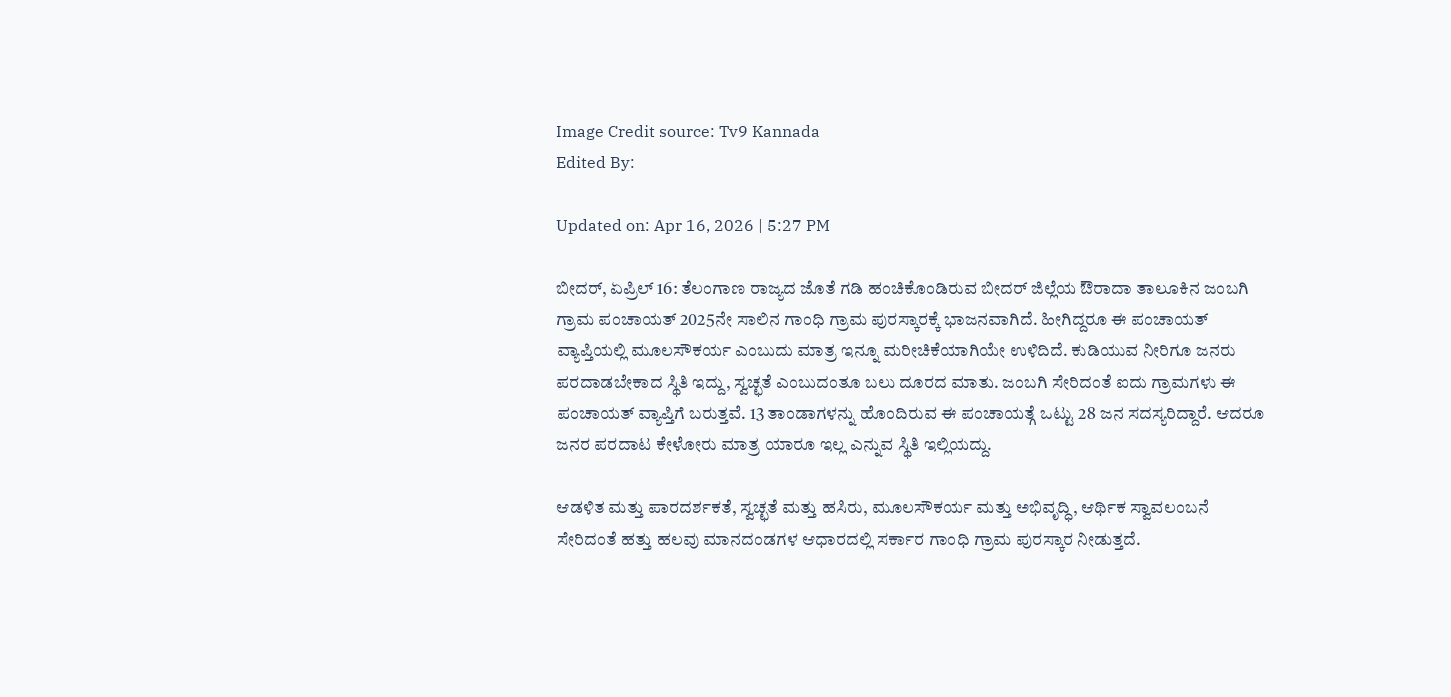Image Credit source: Tv9 Kannada
Edited By:

Updated on: Apr 16, 2026 | 5:27 PM

ಬೀದರ್, ಏಪ್ರಿಲ್ 16: ತೆಲಂಗಾಣ ರಾಜ್ಯದ ಜೊತೆ ಗಡಿ ಹಂಚಿಕೊಂಡಿರುವ ಬೀದರ್ ಜಿಲ್ಲೆಯ ಔರಾದಾ ತಾಲೂಕಿನ ಜಂಬಗಿ ಗ್ರಾಮ ಪಂಚಾಯತ್ 2025ನೇ ಸಾಲಿನ ಗಾಂಧಿ ಗ್ರಾಮ ಪುರಸ್ಕಾರಕ್ಕೆ ಭಾಜನವಾಗಿದೆ. ಹೀಗಿದ್ದರೂ ಈ ಪಂಚಾಯತ್ ವ್ಯಾಪ್ತಿಯಲ್ಲಿ ಮೂಲಸೌಕರ್ಯ ಎಂಬುದು ಮಾತ್ರ ಇನ್ನೂ ಮರೀಚಿಕೆಯಾಗಿಯೇ ಉಳಿದಿದೆ. ಕುಡಿಯುವ ನೀರಿಗೂ ಜನರು ಪರದಾಡಬೇಕಾದ ಸ್ಥಿತಿ ಇದ್ದು, ಸ್ವಚ್ಛತೆ ಎಂಬುದಂತೂ ಬಲು ದೂರದ ಮಾತು. ಜಂಬಗಿ ಸೇರಿದಂತೆ ಐದು ಗ್ರಾಮಗಳು ಈ ಪಂಚಾಯತ್ ವ್ಯಾಪ್ತಿಗೆ ಬರುತ್ತವೆ. 13 ತಾಂಡಾಗಳನ್ನು ಹೊಂದಿರುವ ಈ ಪಂಚಾಯತ್ಗೆ ಒಟ್ಟು 28 ಜನ ಸದಸ್ಯರಿದ್ದಾರೆ. ಆದರೂ ಜನರ ಪರದಾಟ ಕೇಳೋರು ಮಾತ್ರ ಯಾರೂ ಇಲ್ಲ ಎನ್ನುವ ಸ್ಥಿತಿ ಇಲ್ಲಿಯದ್ದು.

ಆಡಳಿತ ಮತ್ತು ಪಾರದರ್ಶಕತೆ, ಸ್ವಚ್ಛತೆ ಮತ್ತು ಹಸಿರು, ಮೂಲಸೌಕರ್ಯ ಮತ್ತು ಅಭಿವೃದ್ಧಿ, ಆರ್ಥಿಕ ಸ್ವಾವಲಂಬನೆ ಸೇರಿದಂತೆ ಹತ್ತು ಹಲವು ಮಾನದಂಡಗಳ ಆಧಾರದಲ್ಲಿ ಸರ್ಕಾರ ಗಾಂಧಿ ಗ್ರಾಮ ಪುರಸ್ಕಾರ ನೀಡುತ್ತದೆ.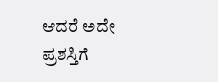ಆದರೆ ಅದೇ ಪ್ರಶಸ್ತಿಗೆ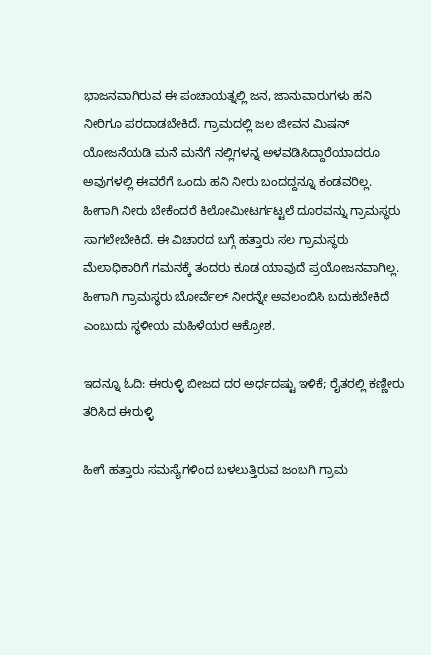ಭಾಜನವಾಗಿರುವ ಈ ಪಂಚಾಯತ್ನಲ್ಲಿ ಜನ, ಜಾನುವಾರುಗಳು ಹನಿ ನೀರಿಗೂ ಪರದಾಡಬೇಕಿದೆ. ಗ್ರಾಮದಲ್ಲಿ ಜಲ ಜೀವನ ಮಿಷನ್ ಯೋಜನೆಯಡಿ ಮನೆ ಮನೆಗೆ ನಲ್ಲಿಗಳನ್ನ ಅಳವಡಿಸಿದ್ದಾರೆಯಾದರೂ ಅವುಗಳಲ್ಲಿ ಈವರೆಗೆ ಒಂದು ಹನಿ ನೀರು ಬಂದದ್ದನ್ನೂ ಕಂಡವರಿಲ್ಲ. ಹೀಗಾಗಿ ನೀರು ಬೇಕೆಂದರೆ ಕಿಲೋಮೀಟರ್ಗಟ್ಟಲೆ ದೂರವನ್ನು ಗ್ರಾಮಸ್ಥರು ಸಾಗಲೇಬೇಕಿದೆ. ಈ ವಿಚಾರದ ಬಗ್ಗೆ ಹತ್ತಾರು ಸಲ ಗ್ರಾಮಸ್ಥರು ಮೆಲಾಧಿಕಾರಿಗೆ ಗಮನಕ್ಕೆ ತಂದರು ಕೂಡ ಯಾವುದೆ ಪ್ರಯೋಜನವಾಗಿಲ್ಲ. ಹೀಗಾಗಿ ಗ್ರಾಮಸ್ಥರು ಬೋರ್ವೆಲ್ ನೀರನ್ನೇ ಅವಲಂಬಿಸಿ ಬದುಕಬೇಕಿದೆ ಎಂಬುದು ಸ್ಥಳೀಯ ಮಹಿಳೆಯರ ಆಕ್ರೋಶ.

ಇದನ್ನೂ ಓದಿ: ಈರುಳ್ಳಿ ಬೀಜದ ದರ ಅರ್ಧದಷ್ಟು ಇಳಿಕೆ; ರೈತರಲ್ಲಿ ಕಣ್ಣೀರು ತರಿಸಿದ ಈರುಳ್ಳಿ

ಹೀಗೆ ಹತ್ತಾರು ಸಮಸ್ಯೆಗಳಿಂದ ಬಳಲುತ್ತಿರುವ ಜಂಬಗಿ ಗ್ರಾಮ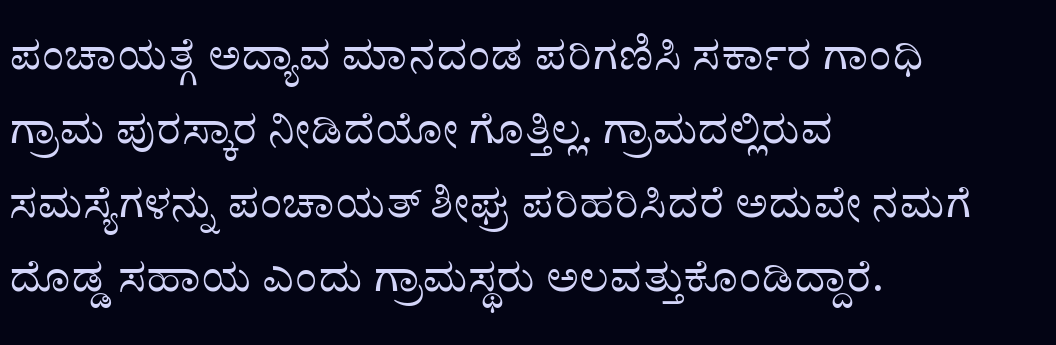ಪಂಚಾಯತ್ಗೆ ಅದ್ಯಾವ ಮಾನದಂಡ ಪರಿಗಣಿಸಿ ಸರ್ಕಾರ ಗಾಂಧಿ ಗ್ರಾಮ ಪುರಸ್ಕಾರ ನೀಡಿದೆಯೋ ಗೊತ್ತಿಲ್ಲ. ಗ್ರಾಮದಲ್ಲಿರುವ ಸಮಸ್ಯೆಗಳನ್ನು ಪಂಚಾಯತ್ ಶೀಘ್ರ ಪರಿಹರಿಸಿದರೆ ಅದುವೇ ನಮಗೆ ದೊಡ್ಡ ಸಹಾಯ ಎಂದು ಗ್ರಾಮಸ್ಥರು ಅಲವತ್ತುಕೊಂಡಿದ್ದಾರೆ.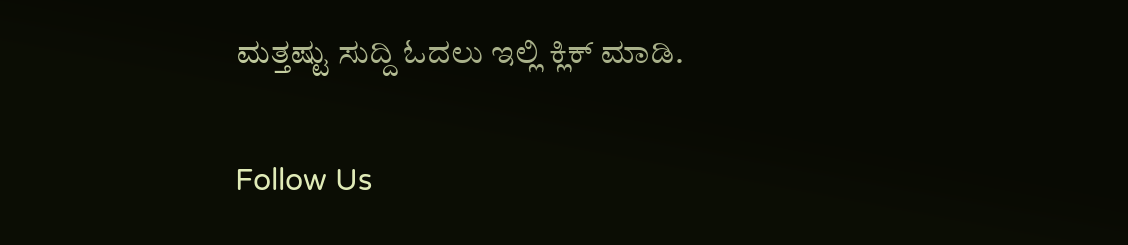ಮತ್ತಷ್ಟು ಸುದ್ದಿ ಓದಲು ಇಲ್ಲಿ ಕ್ಲಿಕ್ ಮಾಡಿ.

Follow Us